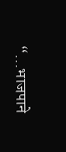“…भाजपाने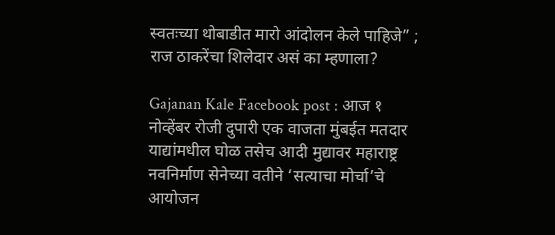स्वतःच्या थोबाडीत मारो आंदोलन केले पाहिजे” ; राज ठाकरेंचा शिलेदार असं का म्हणाला?

Gajanan Kale Facebook post : आज १ नोव्हेंबर रोजी दुपारी एक वाजता मुंबईत मतदार याद्यांमधील घोळ तसेच आदी मुद्यावर महाराष्ट्र नवनिर्माण सेनेच्या वतीने ‘सत्याचा मोर्चा’चे आयोजन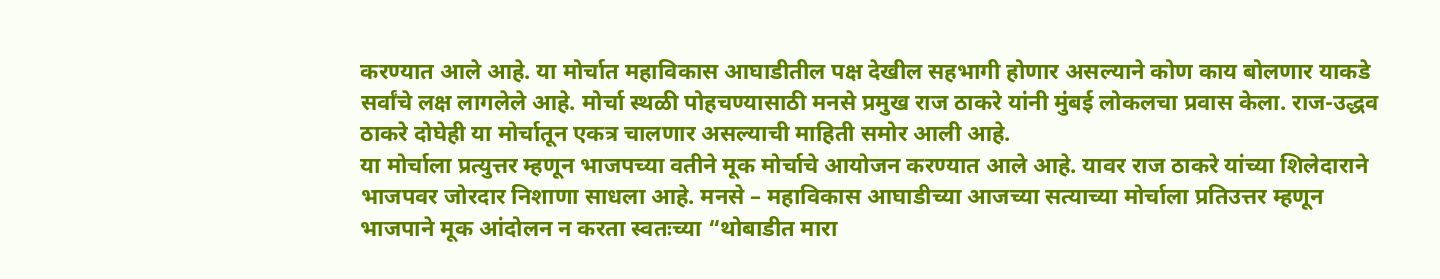करण्यात आले आहे. या मोर्चात महाविकास आघाडीतील पक्ष देखील सहभागी होणार असल्याने कोण काय बोलणार याकडे सर्वांचे लक्ष लागलेले आहे. मोर्चा स्थळी पोहचण्यासाठी मनसे प्रमुख राज ठाकरे यांनी मुंबई लोकलचा प्रवास केला. राज-उद्धव ठाकरे दोघेही या मोर्चातून एकत्र चालणार असल्याची माहिती समोर आली आहे.
या मोर्चाला प्रत्युत्तर म्हणून भाजपच्या वतीने मूक मोर्चाचे आयोजन करण्यात आले आहे. यावर राज ठाकरे यांच्या शिलेदाराने भाजपवर जोरदार निशाणा साधला आहे. मनसे – महाविकास आघाडीच्या आजच्या सत्याच्या मोर्चाला प्रतिउत्तर म्हणून भाजपाने मूक आंदोलन न करता स्वतःच्या “थोबाडीत मारा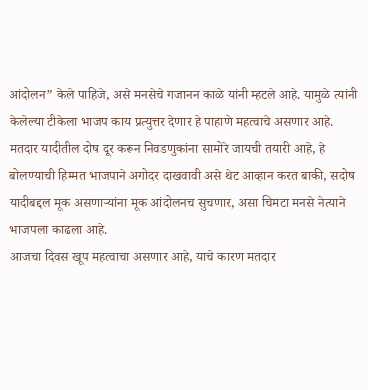आंदोलन” केले पाहिजे, असे मनसेचे गजानन काळे यांनी म्हटले आहे. यामुळे त्यांनी केलेल्या टीकेला भाजप काय प्रत्युत्तर देणार हे पाहाणे महत्वाचे असणार आहे.
मतदार यादीतील दोष दूर करून निवडणुकांना सामोरे जायची तयारी आहे, हे बोलण्याची हिम्मत भाजपाने अगोदर दाखवावी असे थेट आव्हान करत बाकी, सदोष यादीबद्दल मूक असणाऱ्यांना मूक आंदोलनच सुचणार, असा चिमटा मनसे नेत्याने भाजपला काढला आहे.
आजचा दिवस खूप महत्वाचा असणार आहे, याचे कारण मतदार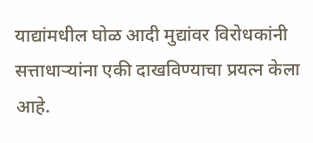याद्यांमधील घोळ आदी मुद्यांवर विरोधकांनी सत्ताधाऱ्यांना एकी दाखविण्याचा प्रयत्न केला आहे.